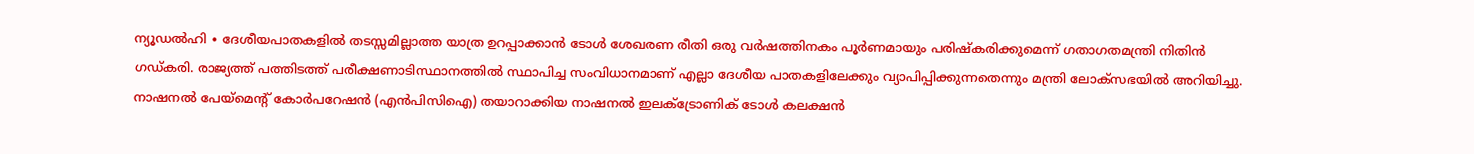ന്യൂഡൽഹി ∙ ദേശീയപാതകളിൽ തടസ്സമില്ലാത്ത യാത്ര ഉറപ്പാക്കാൻ ടോൾ ശേഖരണ രീതി ഒരു വർഷത്തിനകം പൂർണമായും പരിഷ്കരിക്കുമെന്ന് ഗതാഗതമന്ത്രി നിതിൻ ഗഡ്കരി. രാജ്യത്ത് പത്തിടത്ത് പരീക്ഷണാടിസ്ഥാനത്തിൽ സ്ഥാപിച്ച സംവിധാനമാണ് എല്ലാ ദേശീയ പാതകളിലേക്കും വ്യാപിപ്പിക്കുന്നതെന്നും മന്ത്രി ലോക്സഭയിൽ അറിയിച്ചു. നാഷനൽ പേയ്മെന്റ് കോർപറേഷൻ (എൻപിസിഐ) തയാറാക്കിയ നാഷനൽ ഇലക്ട്രോണിക് ടോൾ കലക്ഷൻ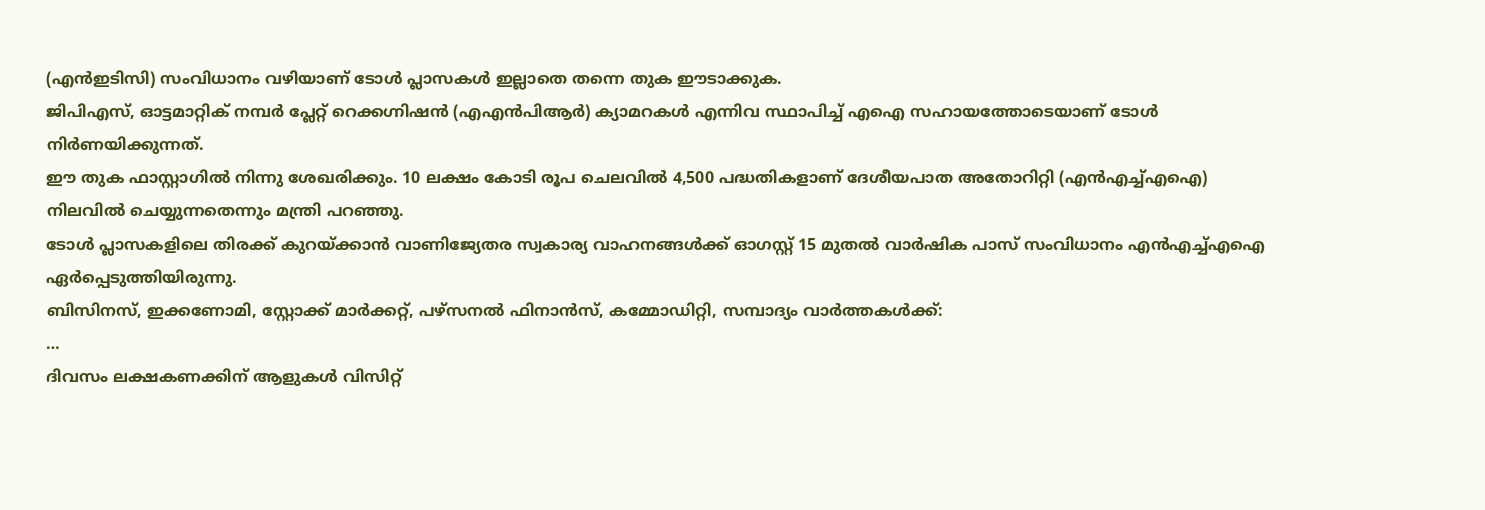(എൻഇടിസി) സംവിധാനം വഴിയാണ് ടോൾ പ്ലാസകൾ ഇല്ലാതെ തന്നെ തുക ഈടാക്കുക.
ജിപിഎസ്, ഓട്ടമാറ്റിക് നമ്പർ പ്ലേറ്റ് റെക്കഗ്നിഷൻ (എഎൻപിആർ) ക്യാമറകൾ എന്നിവ സ്ഥാപിച്ച് എഐ സഹായത്തോടെയാണ് ടോൾ നിർണയിക്കുന്നത്.
ഈ തുക ഫാസ്റ്റാഗിൽ നിന്നു ശേഖരിക്കും. 10 ലക്ഷം കോടി രൂപ ചെലവിൽ 4,500 പദ്ധതികളാണ് ദേശീയപാത അതോറിറ്റി (എൻഎച്ച്എഐ) നിലവിൽ ചെയ്യുന്നതെന്നും മന്ത്രി പറഞ്ഞു.
ടോൾ പ്ലാസകളിലെ തിരക്ക് കുറയ്ക്കാൻ വാണിജ്യേതര സ്വകാര്യ വാഹനങ്ങൾക്ക് ഓഗസ്റ്റ് 15 മുതൽ വാർഷിക പാസ് സംവിധാനം എൻഎച്ച്എഐ ഏർപ്പെടുത്തിയിരുന്നു.
ബിസിനസ്, ഇക്കണോമി, സ്റ്റോക്ക് മാർക്കറ്റ്, പഴ്സനൽ ഫിനാൻസ്, കമ്മോഡിറ്റി, സമ്പാദ്യം വാർത്തകൾക്ക്:
…
ദിവസം ലക്ഷകണക്കിന് ആളുകൾ വിസിറ്റ്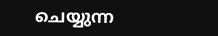ചെയ്യുന്ന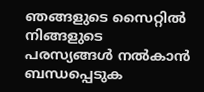ഞങ്ങളുടെ സൈറ്റിൽ നിങ്ങളുടെ പരസ്യങ്ങൾ നൽകാൻ ബന്ധപ്പെടുക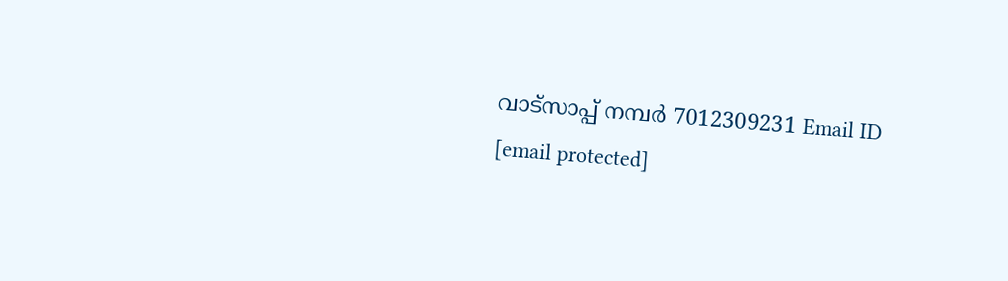വാട്സാപ്പ് നമ്പർ 7012309231 Email ID [email protected]